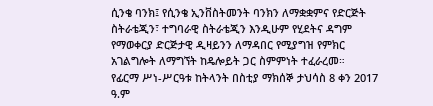ሲንቄ ባንክ፤ የሲንቄ ኢንቨስትመንት ባንክን ለማቋቋምና የድርጅት ስትራቴጂን፣ ተግባራዊ ስትራቴጂን እንዲሁም የሂደትና ዳግም የማወቀርያ ድርጅታዊ ዲዛይንን ለማዳበር የሚያግዝ የምክር አገልግሎት ለማግኘት ከዴሎይት ጋር ስምምነት ተፈራረመ።
የፊርማ ሥነ-ሥርዓቱ ከትላንት በስቲያ ማክሰኞ ታህሳስ 8 ቀን 2017 ዓ.ም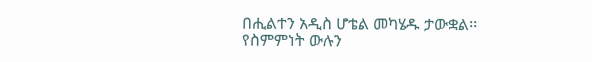በሒልተን አዲስ ሆቴል መካሄዱ ታውቋል፡፡
የስምምነት ውሉን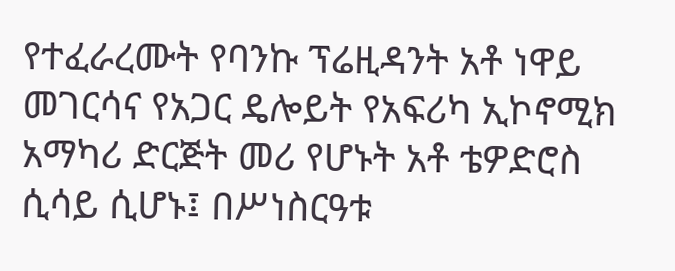የተፈራረሙት የባንኩ ፕሬዚዳንት አቶ ነዋይ መገርሳና የአጋር ዴሎይት የአፍሪካ ኢኮኖሚክ አማካሪ ድርጅት መሪ የሆኑት አቶ ቴዎድሮስ ሲሳይ ሲሆኑ፤ በሥነስርዓቱ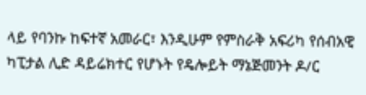ላይ የባንኩ ከፍተኛ አመራር፣ እንዲሁም የምስራቅ አፍሪካ የሰብአዊ ካፒታል ሊድ ዳይሬክተር የሆኑት የዴሎይት ማኔጅመንት ዶ/ር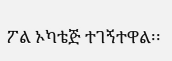ፖል ኦካቴጅ ተገኝተዋል፡፡